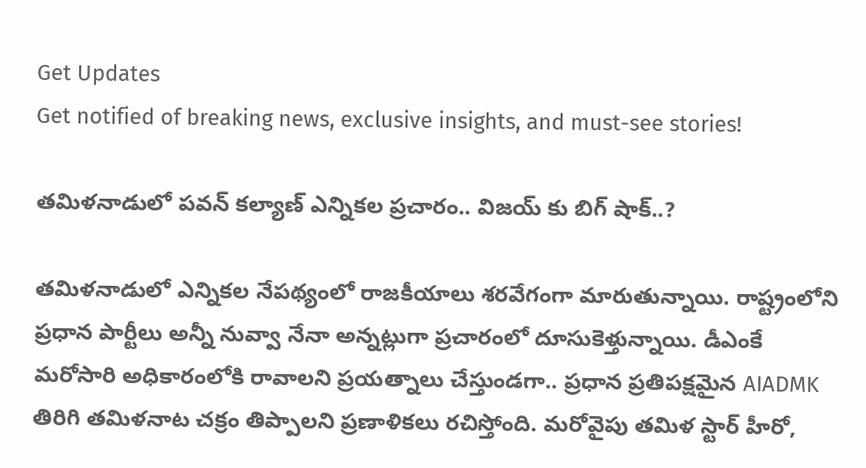Get Updates
Get notified of breaking news, exclusive insights, and must-see stories!

తమిళనాడులో పవన్ కల్యాణ్ ఎన్నికల ప్రచారం.. విజయ్ కు బిగ్ షాక్..?

తమిళనాడులో ఎన్నికల నేపథ్యంలో రాజకీయాలు శరవేగంగా మారుతున్నాయి. రాష్ట్రంలోని ప్రధాన పార్టీలు అన్నీ నువ్వా నేనా అన్నట్లుగా ప్రచారంలో దూసుకెళ్తున్నాయి. డీఎంకే మరోసారి అధికారంలోకి రావాలని ప్రయత్నాలు చేస్తుండగా.. ప్రధాన ప్రతిపక్షమైన AIADMK తిరిగి తమిళనాట చక్రం తిప్పాలని ప్రణాళికలు రచిస్తోంది. మరోవైపు తమిళ స్టార్ హీరో,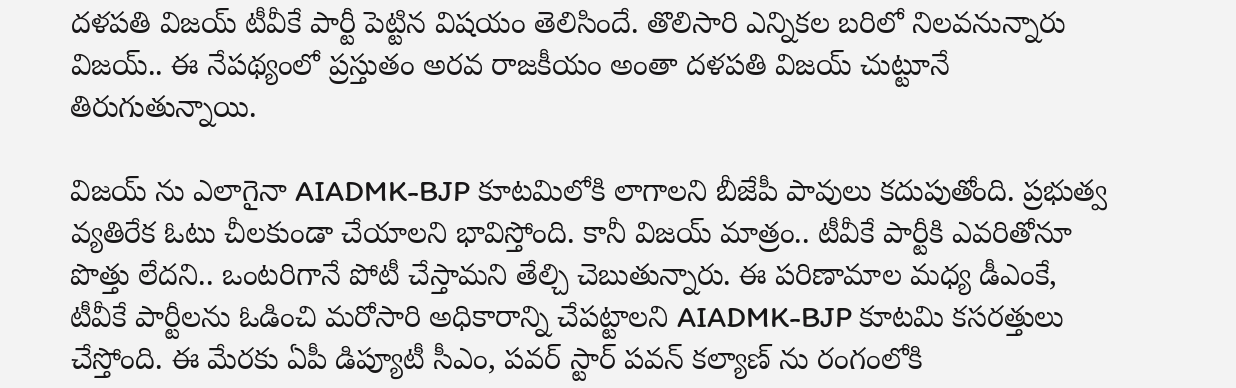దళపతి విజయ్ టీవీకే పార్టీ పెట్టిన విషయం తెలిసిందే. తొలిసారి ఎన్నికల బరిలో నిలవనున్నారు విజయ్.. ఈ నేపథ్యంలో ప్రస్తుతం అరవ రాజకీయం అంతా దళపతి విజయ్ చుట్టూనే తిరుగుతున్నాయి.

విజయ్ ను ఎలాగైనా AIADMK-BJP కూటమిలోకి లాగాలని బీజేపీ పావులు కదుపుతోంది. ప్రభుత్వ వ్యతిరేక ఓటు చీలకుండా చేయాలని భావిస్తోంది. కానీ విజయ్ మాత్రం.. టీవీకే పార్టీకి ఎవరితోనూ పొత్తు లేదని.. ఒంటరిగానే పోటీ చేస్తామని తేల్చి చెబుతున్నారు. ఈ పరిణామాల మధ్య డీఎంకే, టీవీకే పార్టీలను ఓడించి మరోసారి అధికారాన్ని చేపట్టాలని AIADMK-BJP కూటమి కసరత్తులు చేస్తోంది. ఈ మేరకు ఏపీ డిప్యూటీ సీఎం, పవర్ స్టార్ పవన్ కల్యాణ్ ను రంగంలోకి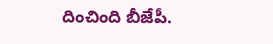దించింది బీజేపీ.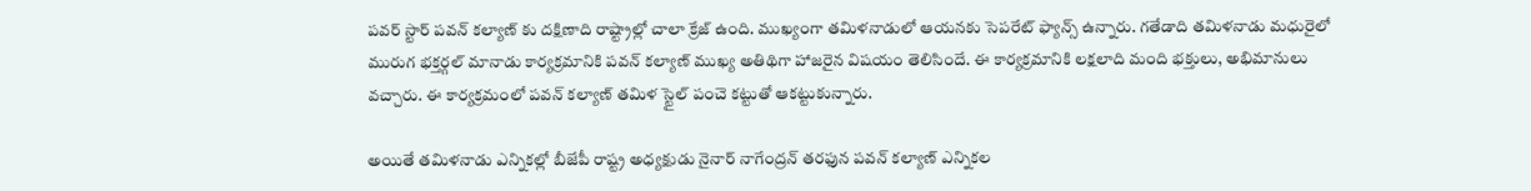పవర్ స్టార్ పవన్ కల్యాణ్ కు దక్షిణాది రాష్ట్రాల్లో చాలా క్రేజ్ ఉంది. ముఖ్యంగా తమిళనాడులో ఆయనకు సెపరేట్ ఫ్యాన్స్ ఉన్నారు. గతేడాది తమిళనాడు మధురైలో మురుగ భక్తర్గల్ మానాడు కార్యక్రమానికి పవన్ కల్యాణ్ ముఖ్య అతిథిగా హాజరైన విషయం తెలిసిందే. ఈ కార్యక్రమానికి లక్షలాది మంది భక్తులు, అభిమానులు వచ్చారు. ఈ కార్యక్రమంలో పవన్ కల్యాణ్ తమిళ స్టైల్ పంచె కట్టుతో ఆకట్టుకున్నారు.

అయితే తమిళనాడు ఎన్నికల్లో బీజేపీ రాష్ట్ర అధ్యక్షుడు నైనార్ నాగేంద్రన్ తరఫున పవన్ కల్యాణ్ ఎన్నికల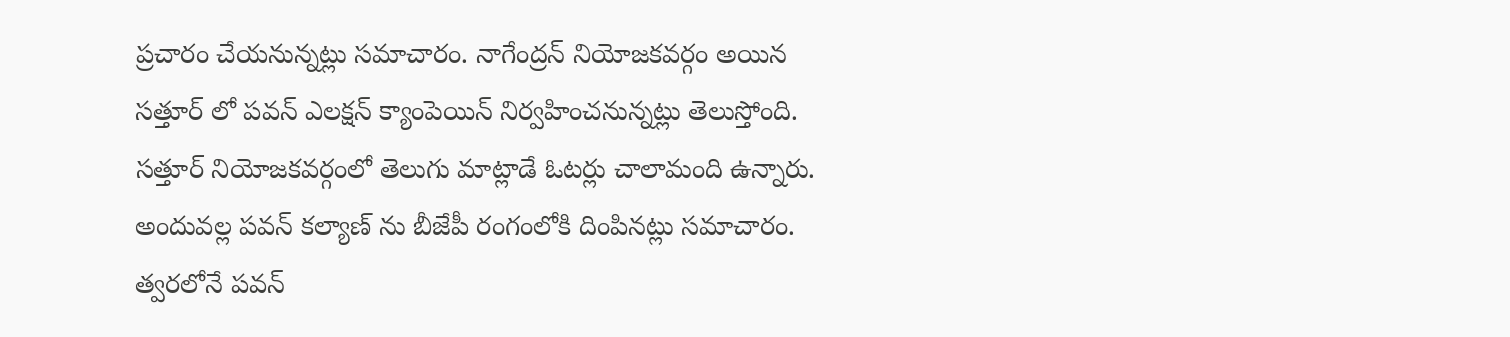ప్రచారం చేయనున్నట్లు సమాచారం. నాగేంద్రన్ నియోజకవర్గం అయిన సత్తూర్ లో పవన్ ఎలక్షన్ క్యాంపెయిన్ నిర్వహించనున్నట్లు తెలుస్తోంది. సత్తూర్ నియోజకవర్గంలో తెలుగు మాట్లాడే ఓటర్లు చాలామంది ఉన్నారు. అందువల్ల పవన్ కల్యాణ్ ను బీజేపీ రంగంలోకి దింపినట్లు సమాచారం. త్వరలోనే పవన్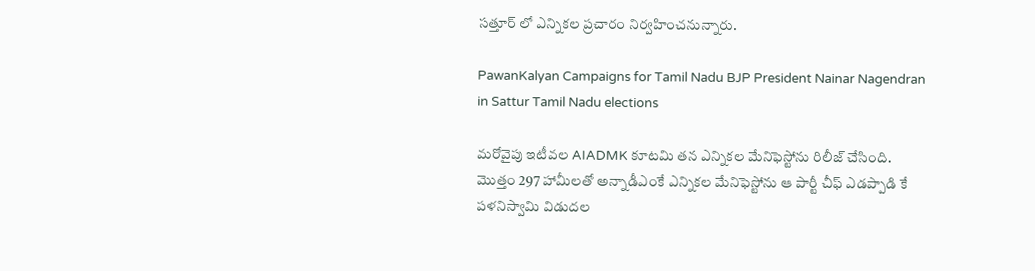సత్తూర్ లో ఎన్నికల ప్రచారం నిర్వహించనున్నారు.

PawanKalyan Campaigns for Tamil Nadu BJP President Nainar Nagendran in Sattur Tamil Nadu elections

మరోవైపు ఇటీవల AIADMK కూటమి తన ఎన్నికల మేనిఫెస్టోను రిలీజ్ చేసింది. మొత్తం 297 హామీలతో అన్నాడీఎంకే ఎన్నికల మేనిఫెస్టోను ఆ పార్టీ చీఫ్ ఎడప్పాడి కే పళనిస్వామి విడుదల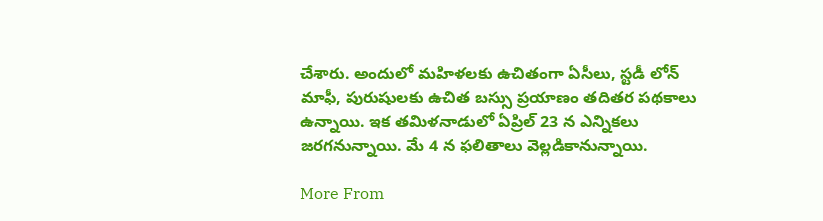చేశారు. అందులో మహిళలకు ఉచితంగా ఏసీలు, స్టడీ లోన్ మాఫీ, పురుషులకు ఉచిత బస్సు ప్రయాణం తదితర పథకాలు ఉన్నాయి. ఇక తమిళనాడులో ఏప్రిల్ 23 న ఎన్నికలు జరగనున్నాయి. మే 4 న ఫలితాలు వెల్లడికానున్నాయి.

More From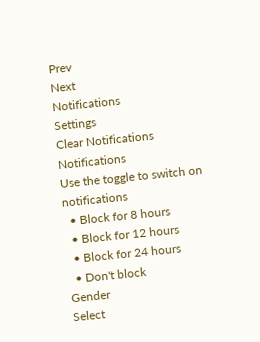Prev
Next
Notifications
Settings
Clear Notifications
Notifications
Use the toggle to switch on notifications
  • Block for 8 hours
  • Block for 12 hours
  • Block for 24 hours
  • Don't block
Gender
Select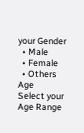your Gender
  • Male
  • Female
  • Others
Age
Select your Age Range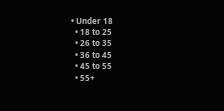• Under 18
  • 18 to 25
  • 26 to 35
  • 36 to 45
  • 45 to 55
  • 55+